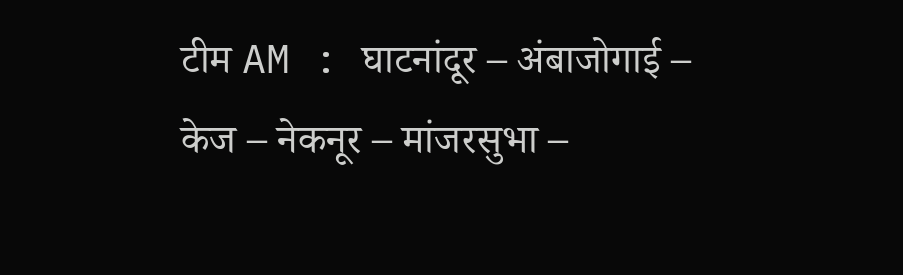टीम AM : घाटनांदूर – अंबाजोगाई – केज – नेकनूर – मांजरसुभा –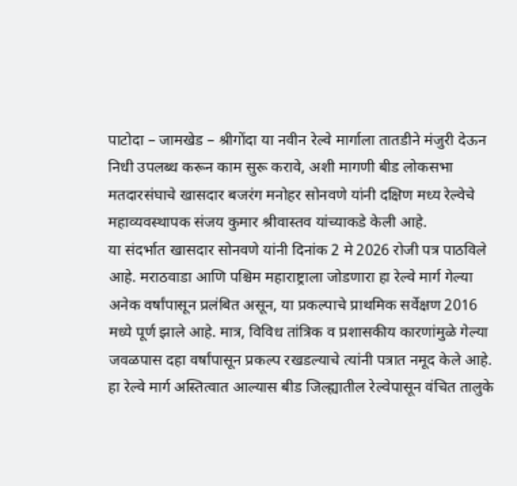पाटोदा – जामखेड – श्रीगोंदा या नवीन रेल्वे मार्गाला तातडीने मंजुरी देऊन निधी उपलब्ध करून काम सुरू करावे, अशी मागणी बीड लोकसभा मतदारसंघाचे खासदार बजरंग मनोहर सोनवणे यांनी दक्षिण मध्य रेल्वेचे महाव्यवस्थापक संजय कुमार श्रीवास्तव यांच्याकडे केली आहे.
या संदर्भात खासदार सोनवणे यांनी दिनांक 2 मे 2026 रोजी पत्र पाठविले आहे. मराठवाडा आणि पश्चिम महाराष्ट्राला जोडणारा हा रेल्वे मार्ग गेल्या अनेक वर्षांपासून प्रलंबित असून, या प्रकल्पाचे प्राथमिक सर्वेक्षण 2016 मध्ये पूर्ण झाले आहे. मात्र, विविध तांत्रिक व प्रशासकीय कारणांमुळे गेल्या जवळपास दहा वर्षांपासून प्रकल्प रखडल्याचे त्यांनी पत्रात नमूद केले आहे.
हा रेल्वे मार्ग अस्तित्वात आल्यास बीड जिल्ह्यातील रेल्वेपासून वंचित तालुके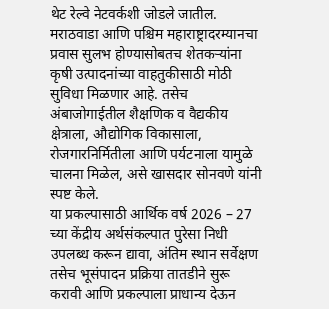थेट रेल्वे नेटवर्कशी जोडले जातील. मराठवाडा आणि पश्चिम महाराष्ट्रादरम्यानचा प्रवास सुलभ होण्यासोबतच शेतकऱ्यांना कृषी उत्पादनांच्या वाहतुकीसाठी मोठी सुविधा मिळणार आहे. तसेच अंबाजोगाईतील शैक्षणिक व वैद्यकीय क्षेत्राला, औद्योगिक विकासाला, रोजगारनिर्मितीला आणि पर्यटनाला यामुळे चालना मिळेल, असे खासदार सोनवणे यांनी स्पष्ट केले.
या प्रकल्पासाठी आर्थिक वर्ष 2026 – 27 च्या केंद्रीय अर्थसंकल्पात पुरेसा निधी उपलब्ध करून द्यावा, अंतिम स्थान सर्वेक्षण तसेच भूसंपादन प्रक्रिया तातडीने सुरू करावी आणि प्रकल्पाला प्राधान्य देऊन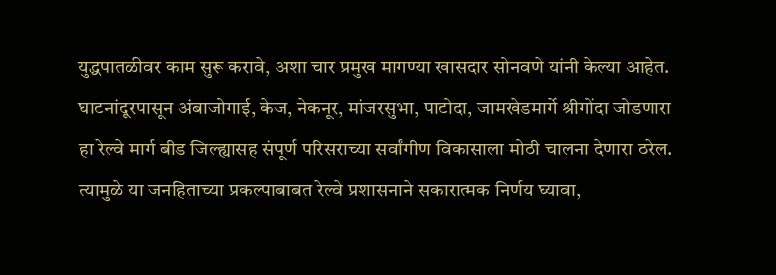युद्धपातळीवर काम सुरू करावे, अशा चार प्रमुख मागण्या खासदार सोनवणे यांनी केल्या आहेत.
घाटनांदूरपासून अंबाजोगाई, केज, नेकनूर, मांजरसुभा, पाटोदा, जामखेडमार्गे श्रीगोंदा जोडणारा हा रेल्वे मार्ग बीड जिल्ह्यासह संपूर्ण परिसराच्या सर्वांगीण विकासाला मोठी चालना देणारा ठरेल. त्यामुळे या जनहिताच्या प्रकल्पाबाबत रेल्वे प्रशासनाने सकारात्मक निर्णय घ्यावा,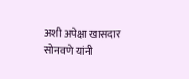अशी अपेक्षा खासदार सोनवणे यांनी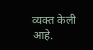व्यक्त केली आहे.